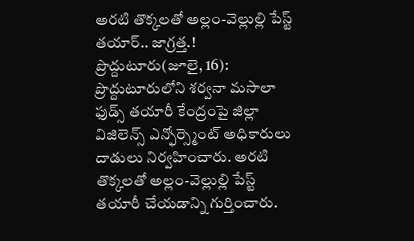అరటి తొక్కలతో అల్లం-వెల్లుల్లి పేస్ట్ తయార్.. జాగ్రత్త.!
ప్రొద్దుటూరు(జూలై, 16): ప్రొద్దుటూరులోని శర్వనా మసాలా ఫుడ్స్ తయారీ కేంద్రంపై జిల్లా విజిలెన్స్ ఎన్ఫోర్స్మెంట్ అధికారులు దాడులు నిర్వహించారు. అరటి తొక్కలతో అల్లం-వెల్లుల్లి పేస్ట్ తయారీ చేయడాన్ని గుర్తించారు.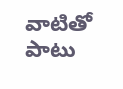వాటితో పాటు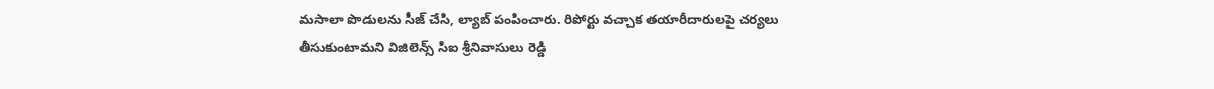మసాలా పొడులను సీజ్ చేసి, ల్యాబ్ పంపించారు. రిపోర్టు వచ్చాక తయారీదారులపై చర్యలు తీసుకుంటామని విజిలెన్స్ సిఐ శ్రీనివాసులు రెడ్డి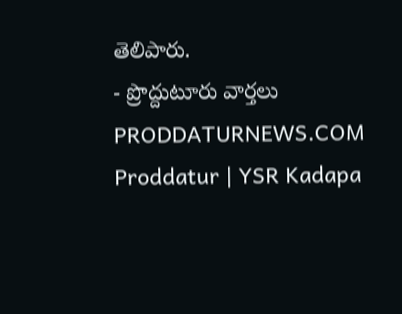తెలిపారు.
- ప్రొద్దుటూరు వార్తలు
PRODDATURNEWS.COM
Proddatur | YSR Kadapa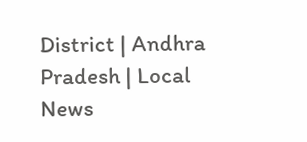District | Andhra Pradesh | Local News